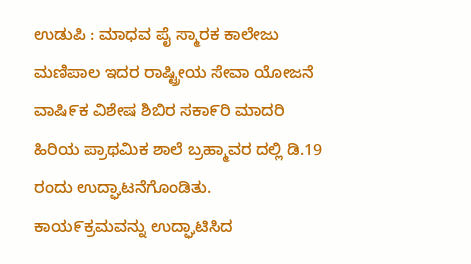ಉಡುಪಿ : ಮಾಧವ ಪೈ ಸ್ಮಾರಕ ಕಾಲೇಜು ಮಣಿಪಾಲ ಇದರ ರಾಷ್ಟ್ರೀಯ ಸೇವಾ ಯೋಜನೆ ವಾಷಿ೯ಕ ವಿಶೇಷ ಶಿಬಿರ ಸಕಾ೯ರಿ ಮಾದರಿ ಹಿರಿಯ ಪ್ರಾಥಮಿಕ ಶಾಲೆ ಬ್ರಹ್ಮಾವರ ದಲ್ಲಿ ಡಿ.19 ರಂದು ಉದ್ಘಾಟನೆಗೊಂಡಿತು.
ಕಾಯ೯ಕ್ರಮವನ್ನು ಉದ್ಘಾಟಿಸಿದ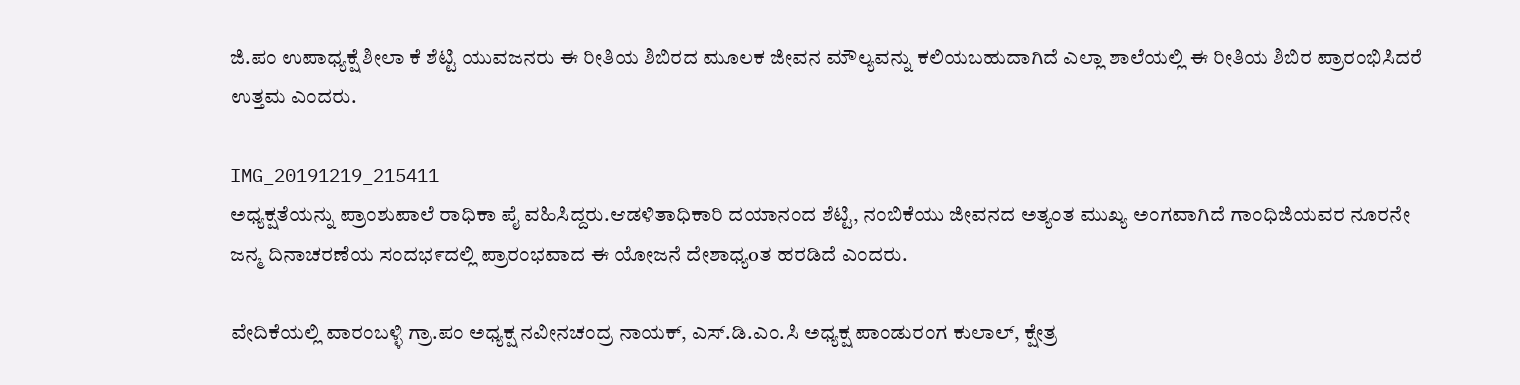ಜಿ.ಪಂ ಉಪಾಧ್ಯಕ್ಷೆ ಶೀಲಾ ಕೆ ಶೆಟ್ಟಿ ಯುವಜನರು ಈ ರೀತಿಯ ಶಿಬಿರದ ಮೂಲಕ ಜೀವನ ಮೌಲ್ಯವನ್ನು ಕಲಿಯಬಹುದಾಗಿದೆ ಎಲ್ಲಾ ಶಾಲೆಯಲ್ಲಿ ಈ ರೀತಿಯ ಶಿಬಿರ ಪ್ರಾರಂಭಿಸಿದರೆ ಉತ್ತಮ ಎಂದರು.

IMG_20191219_215411
ಅಧ್ಯಕ್ಷತೆಯನ್ನು ಪ್ರಾಂಶುಪಾಲೆ ರಾಧಿಕಾ ಪೈ ವಹಿಸಿದ್ದರು.ಆಡಳಿತಾಧಿಕಾರಿ ದಯಾನಂದ ಶೆಟ್ಟಿ, ನಂಬಿಕೆಯು ಜೀವನದ ಅತ್ಯಂತ ಮುಖ್ಯ ಅಂಗವಾಗಿದೆ ಗಾಂಧಿಜಿಯವರ ನೂರನೇ ಜನ್ಮ ದಿನಾಚರಣೆಯ ಸಂದಭ೯ದಲ್ಲಿ ಪ್ರಾರಂಭವಾದ ಈ ಯೋಜನೆ ದೇಶಾಧ್ಯoತ ಹರಡಿದೆ ಎಂದರು.

ವೇದಿಕೆಯಲ್ಲಿ ವಾರಂಬಳ್ಳಿ ಗ್ರಾ.ಪಂ ಅಧ್ಯಕ್ಷ ನವೀನಚಂದ್ರ ನಾಯಕ್, ಎಸ್.ಡಿ.ಎಂ.ಸಿ ಅಧ್ಯಕ್ಷ ಪಾಂಡುರಂಗ ಕುಲಾಲ್, ಕ್ಷೇತ್ರ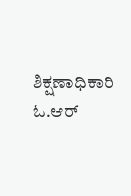ಶಿಕ್ಷಣಾಧಿಕಾರಿ ಓ.ಆರ್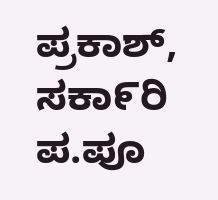ಪ್ರಕಾಶ್, ಸಕಾ೯ರಿ ಪ.ಪೂ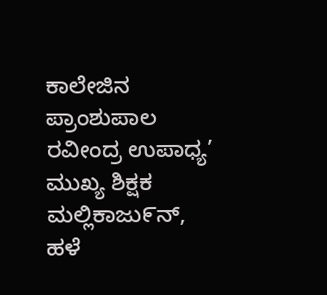ಕಾಲೇಜಿನ ಪ್ರಾಂಶುಪಾಲ ರವೀಂದ್ರ ಉಪಾಧ್ಯ’ ಮುಖ್ಯ ಶಿಕ್ಷಕ ಮಲ್ಲಿಕಾಜು೯ನ್, ಹಳೆ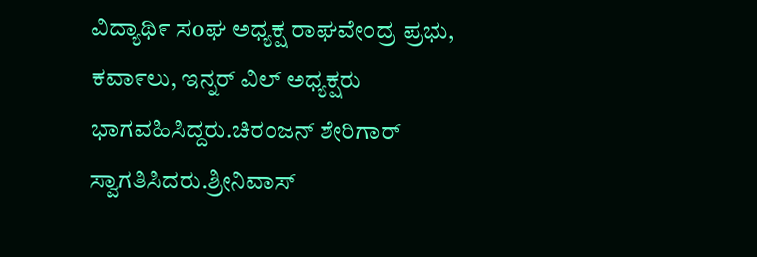ವಿದ್ಯಾಥಿ೯ ಸoಘ ಅಧ್ಯಕ್ಷ ರಾಘವೇಂದ್ರ ಪ್ರಭು, ಕವಾ೯ಲು, ಇನ್ನರ್ ವಿಲ್ ಅಧ್ಯಕ್ಷರು ಭಾಗವಹಿಸಿದ್ದರು.ಚಿರಂಜನ್ ಶೇರಿಗಾರ್ ಸ್ವಾಗತಿಸಿದರು.ಶ್ರೀನಿವಾಸ್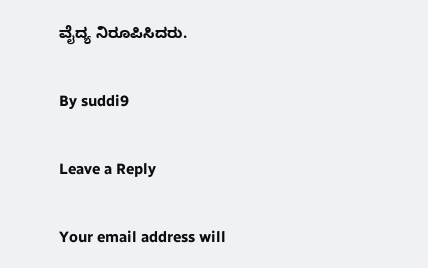ವೈದ್ಯ ನಿರೂಪಿಸಿದರು.

By suddi9

Leave a Reply

Your email address will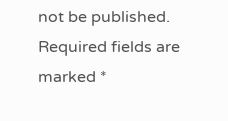not be published. Required fields are marked *